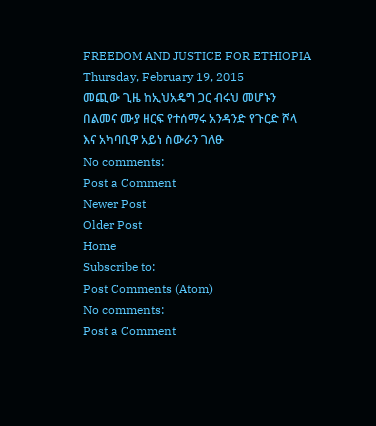FREEDOM AND JUSTICE FOR ETHIOPIA
Thursday, February 19, 2015
መጪው ጊዜ ከኢህአዴግ ጋር ብሩህ መሆኑን በልመና ሙያ ዘርፍ የተሰማሩ አንዳንድ የጉርድ ሾላ እና አካባቢዋ አይነ ስውራን ገለፁ
No comments:
Post a Comment
Newer Post
Older Post
Home
Subscribe to:
Post Comments (Atom)
No comments:
Post a Comment